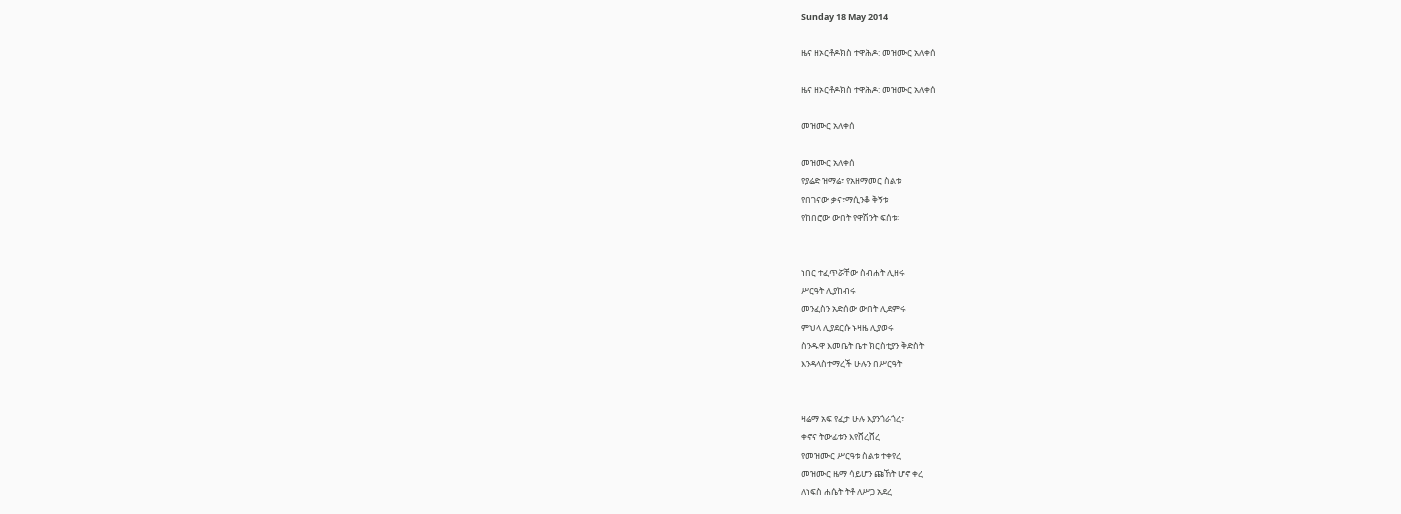Sunday 18 May 2014

ዜና ዘኦርቶዶክስ ተዋሕዶ: መዝሙር አለቀሰ

ዜና ዘኦርቶዶክስ ተዋሕዶ: መዝሙር አለቀሰ

መዝሙር አለቀሰ

መዝሙር አለቀሰ
የያሬድ ዝማሬ፣ የአዘማመር ስልቱ
የበገናው ቃና፣ማሲንቆ ቅኝቱ
የከበሮው ውበት የዋሽንት ፍሰቱ፡


ነበር ተፈጥሯቸው ስብሐት ሊዘሩ
ሥርዓት ሊያከብሩ
መንፈስን አድሰው ውበት ሊደምሩ
ምህላ ሊያደርሱ ኑዛዜ ሊያወሩ
ስንዱዋ እመቤት ቤተ ክርስቲያን ቅድስት
እንዳላስተማረች ሁሉን በሥርዓት


ዛሬማ አፍ የፈታ ሁሉ እያንጎራጎረ፣
ቀኖና ትውፊቱን እየሸረሸረ
የመዝሙር ሥርዓቱ ስልቱ ተቀየረ
መዝሙር ዜማ ሳይሆን ጩኸት ሆኖ ቀረ
ለነፍስ ሐሴት ትቶ ለሥጋ አደረ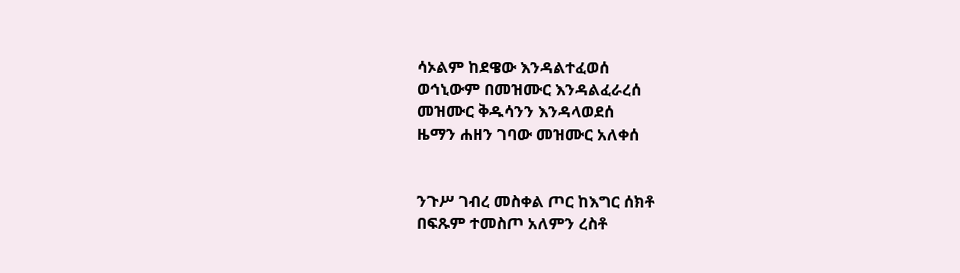ሳኦልም ከደዌው እንዳልተፈወሰ
ወኅኒውም በመዝሙር እንዳልፈራረሰ
መዝሙር ቅዱሳንን እንዳላወደሰ
ዜማን ሐዘን ገባው መዝሙር አለቀሰ


ንጉሥ ገብረ መስቀል ጦር ከእግር ሰክቶ
በፍጹም ተመስጦ አለምን ረስቶ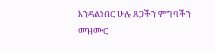እንዳልነበር ሁሉ ጸጋችን ምግባችን
መዝሙር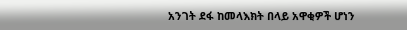አንገት ደፋ ከመላእክት በላይ አዋቂዎች ሆነን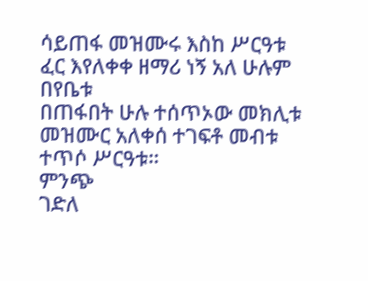ሳይጠፋ መዝሙሩ እስከ ሥርዓቱ
ፈር እየለቀቀ ዘማሪ ነኝ አለ ሁሉም በየቤቱ
በጠፋበት ሁሉ ተሰጥኦው መክሊቱ
መዝሙር አለቀሰ ተገፍቶ መብቱ
ተጥሶ ሥርዓቱ።
ምንጭ
ገድለ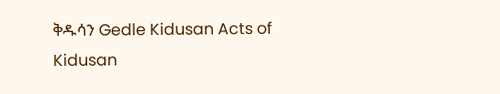ቅዱሳን Gedle Kidusan Acts of Kidusan